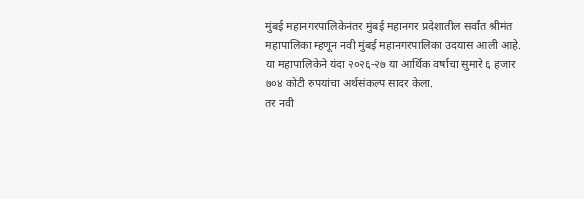मुंबई महानगरपालिकेनंतर मुंबई महानगर प्रदेशातील सर्वांत श्रीमंत महापालिका म्हणून नवी मुंबई महानगरपालिका उदयास आली आहे. या महापालिकेने यंदा २०२६-२७ या आर्थिक वर्षाचा सुमारे ६ हजार ७०४ कोटी रुपयांचा अर्थसंकल्प सादर केला.
तर नवी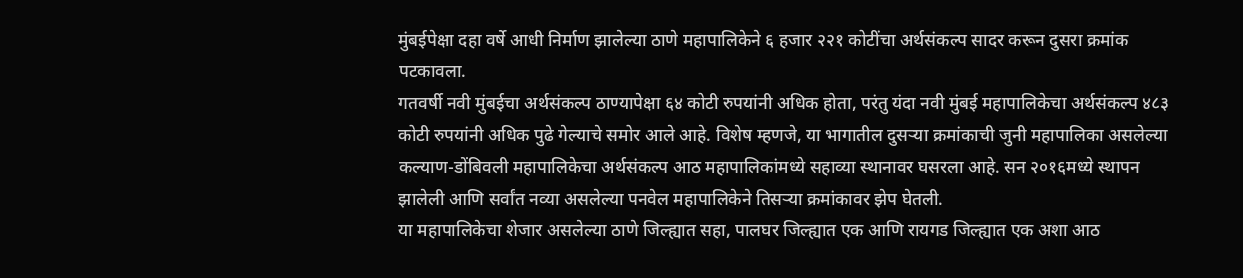मुंबईपेक्षा दहा वर्षे आधी निर्माण झालेल्या ठाणे महापालिकेने ६ हजार २२१ कोटींचा अर्थसंकल्प सादर करून दुसरा क्रमांक पटकावला.
गतवर्षी नवी मुंबईचा अर्थसंकल्प ठाण्यापेक्षा ६४ कोटी रुपयांनी अधिक होता, परंतु यंदा नवी मुंबई महापालिकेचा अर्थसंकल्प ४८३ कोटी रुपयांनी अधिक पुढे गेल्याचे समोर आले आहे. विशेष म्हणजे, या भागातील दुसऱ्या क्रमांकाची जुनी महापालिका असलेल्या कल्याण-डोंबिवली महापालिकेचा अर्थसंकल्प आठ महापालिकांमध्ये सहाव्या स्थानावर घसरला आहे. सन २०१६मध्ये स्थापन झालेली आणि सर्वांत नव्या असलेल्या पनवेल महापालिकेने तिसऱ्या क्रमांकावर झेप घेतली.
या महापालिकेचा शेजार असलेल्या ठाणे जिल्ह्यात सहा, पालघर जिल्ह्यात एक आणि रायगड जिल्ह्यात एक अशा आठ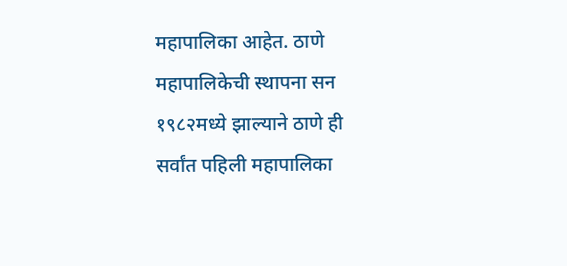महापालिका आहेत. ठाणे महापालिकेची स्थापना सन १९८२मध्ये झाल्याने ठाणे ही सर्वांत पहिली महापालिका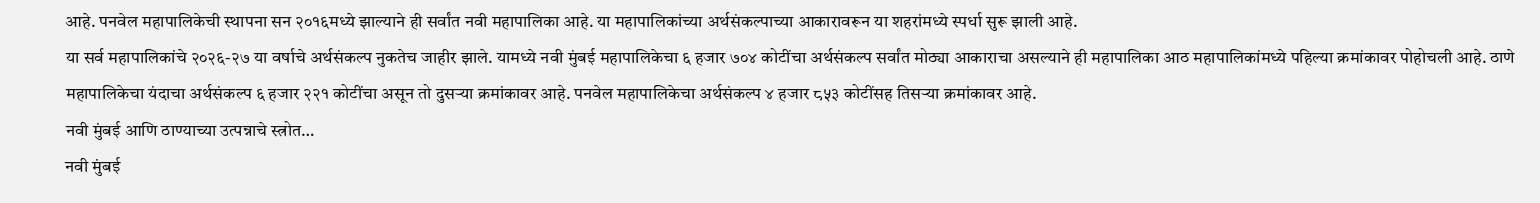आहे. पनवेल महापालिकेची स्थापना सन २०१६मध्ये झाल्याने ही सर्वांत नवी महापालिका आहे. या महापालिकांच्या अर्थसंकल्पाच्या आकारावरून या शहरांमध्ये स्पर्धा सुरू झाली आहे.
या सर्व महापालिकांचे २०२६-२७ या वर्षाचे अर्थसंकल्प नुकतेच जाहीर झाले. यामध्ये नवी मुंबई महापालिकेचा ६ हजार ७०४ कोटींचा अर्थसंकल्प सर्वांत मोठ्या आकाराचा असल्याने ही महापालिका आठ महापालिकांमध्ये पहिल्या क्रमांकावर पोहोचली आहे. ठाणे महापालिकेचा यंदाचा अर्थसंकल्प ६ हजार २२१ कोटींचा असून तो दुसऱ्या क्रमांकावर आहे. पनवेल महापालिकेचा अर्थसंकल्प ४ हजार ८५३ कोटींसह तिसऱ्या क्रमांकावर आहे.
नवी मुंबई आणि ठाण्याच्या उत्पन्नाचे स्त्रोत…
नवी मुंबई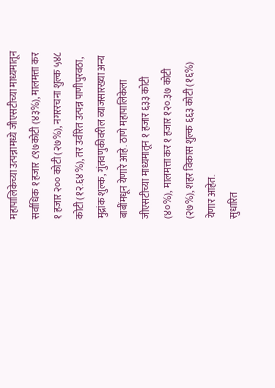महापालिकेच्या उत्पन्नामध्ये जीएसटीच्या माध्यमातून सर्वाधिक १ हजार ८९७कोटी (४३%), मालमत्ता कर १ हजार २०० कोटी (२७%), नगररचना शुल्क ५४८ कोटी (१२.६४%), तर उर्वरित उत्पन्न पाणीपुरवठा, मुद्रांक शुल्क, गुंतवणुकीवरील व्याजसारख्या अन्य बाबींमधून येणारे आहे. ठाणे महापालिकेला जीएसटीच्या माध्यमातून १ हजार ६३३ कोटी (४०%), मालमत्ता कर १ हजार १२०.३७ कोटी (२७%), शहर विकास शुल्क ६६३ कोटी (१६%) येणार आहेत.
सुधारित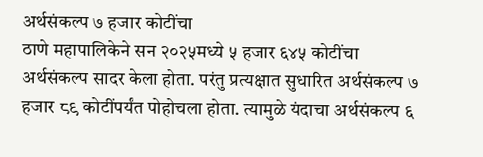अर्थसंकल्प ७ हजार कोटींचा
ठाणे महापालिकेने सन २०२५मध्ये ५ हजार ६४५ कोटींचा अर्थसंकल्प सादर केला होता. परंतु प्रत्यक्षात सुधारित अर्थसंकल्प ७ हजार ८९ कोटींपर्यंत पोहोचला होता. त्यामुळे यंदाचा अर्थसंकल्प ६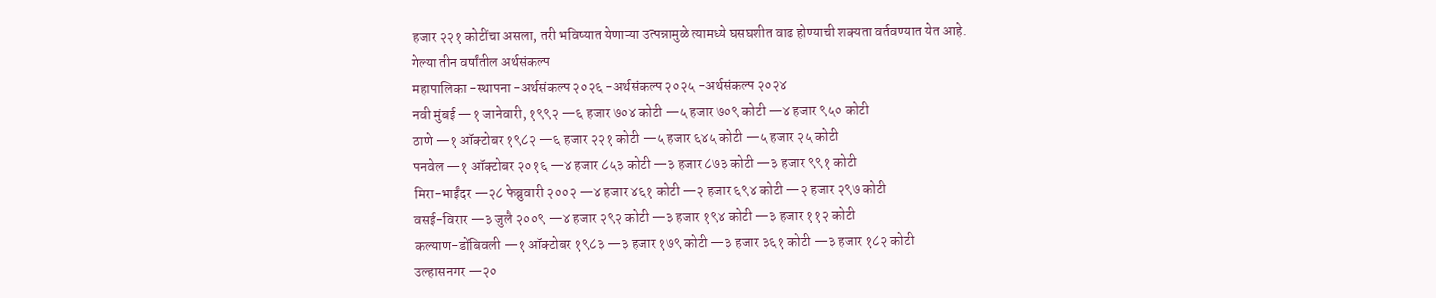हजार २२१ कोटींचा असला, तरी भविष्यात येणाऱ्या उत्पन्नामुळे त्यामध्ये घसघशीत वाढ होण्याची शक्यता वर्तवण्यात येत आहे.
गेल्या तीन वर्षांतील अर्थसंकल्प
महापालिका -स्थापना -अर्थसंकल्प २०२६ -अर्थसंकल्प २०२५ -अर्थसंकल्प २०२४
नवी मुंबई —१ जानेवारी, १९९२ —६ हजार ७०४ कोटी —५ हजार ७०९ कोटी —४ हजार ९५० कोटी
ठाणे —१ ऑक्टोबर १९८२ —६ हजार २२१ कोटी —५ हजार ६४५ कोटी —५ हजार २५ कोटी
पनवेल —१ ऑक्टोबर २०१६ —४ हजार ८५३ कोटी —३ हजार ८७३ कोटी —३ हजार ९९१ कोटी
मिरा-भाईंदर —२८ फेब्रुवारी २००२ —४ हजार ४६१ कोटी —२ हजार ६९४ कोटी —२ हजार २९७ कोटी
वसई-विरार —३ जुलै २००९ —४ हजार २९२ कोटी —३ हजार १९४ कोटी —३ हजार ११२ कोटी
कल्याण-डोंबिवली —१ ऑक्टोबर १९८३ —३ हजार १७९ कोटी —३ हजार ३६१ कोटी —३ हजार १८२ कोटी
उल्हासनगर —२०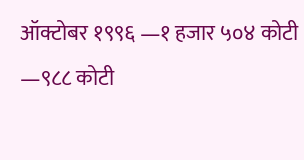ऑक्टोबर १९९६ —१ हजार ५०४ कोटी —९८८ कोटी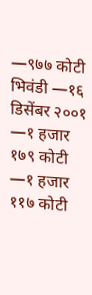—९७७ कोटी
भिवंडी —१६ डिसेंबर २००१ —१ हजार १७९ कोटी —१ हजार ११७ कोटी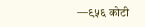—९५६ कोटी